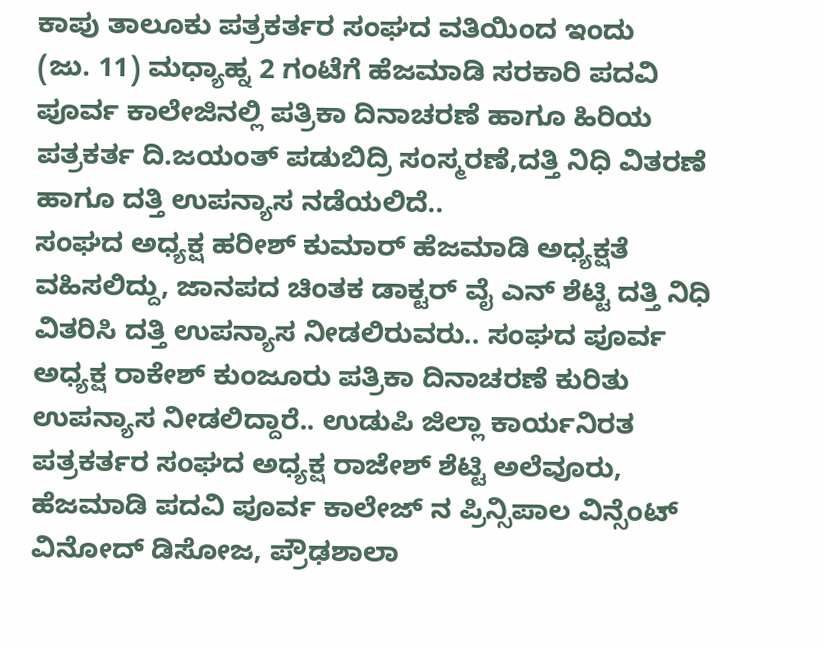ಕಾಪು ತಾಲೂಕು ಪತ್ರಕರ್ತರ ಸಂಘದ ವತಿಯಿಂದ ಇಂದು
(ಜು. 11) ಮಧ್ಯಾಹ್ನ 2 ಗಂಟೆಗೆ ಹೆಜಮಾಡಿ ಸರಕಾರಿ ಪದವಿ ಪೂರ್ವ ಕಾಲೇಜಿನಲ್ಲಿ ಪತ್ರಿಕಾ ದಿನಾಚರಣೆ ಹಾಗೂ ಹಿರಿಯ ಪತ್ರಕರ್ತ ದಿ.ಜಯಂತ್ ಪಡುಬಿದ್ರಿ ಸಂಸ್ಮರಣೆ,ದತ್ತಿ ನಿಧಿ ವಿತರಣೆ ಹಾಗೂ ದತ್ತಿ ಉಪನ್ಯಾಸ ನಡೆಯಲಿದೆ..
ಸಂಘದ ಅಧ್ಯಕ್ಷ ಹರೀಶ್ ಕುಮಾರ್ ಹೆಜಮಾಡಿ ಅಧ್ಯಕ್ಷತೆ ವಹಿಸಲಿದ್ದು, ಜಾನಪದ ಚಿಂತಕ ಡಾಕ್ಟರ್ ವೈ ಎನ್ ಶೆಟ್ಟಿ ದತ್ತಿ ನಿಧಿ ವಿತರಿಸಿ ದತ್ತಿ ಉಪನ್ಯಾಸ ನೀಡಲಿರುವರು.. ಸಂಘದ ಪೂರ್ವ ಅಧ್ಯಕ್ಷ ರಾಕೇಶ್ ಕುಂಜೂರು ಪತ್ರಿಕಾ ದಿನಾಚರಣೆ ಕುರಿತು ಉಪನ್ಯಾಸ ನೀಡಲಿದ್ದಾರೆ.. ಉಡುಪಿ ಜಿಲ್ಲಾ ಕಾರ್ಯನಿರತ ಪತ್ರಕರ್ತರ ಸಂಘದ ಅಧ್ಯಕ್ಷ ರಾಜೇಶ್ ಶೆಟ್ಟಿ ಅಲೆವೂರು, ಹೆಜಮಾಡಿ ಪದವಿ ಪೂರ್ವ ಕಾಲೇಜ್ ನ ಪ್ರಿನ್ಸಿಪಾಲ ವಿನ್ಸೆಂಟ್ ವಿನೋದ್ ಡಿಸೋಜ, ಪ್ರೌಢಶಾಲಾ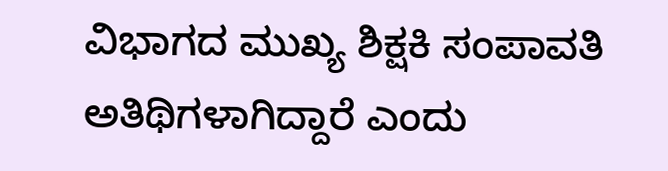ವಿಭಾಗದ ಮುಖ್ಯ ಶಿಕ್ಷಕಿ ಸಂಪಾವತಿ ಅತಿಥಿಗಳಾಗಿದ್ದಾರೆ ಎಂದು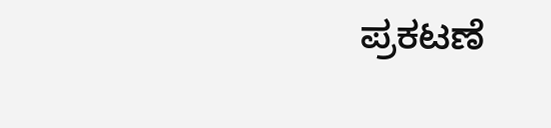ಪ್ರಕಟಣೆ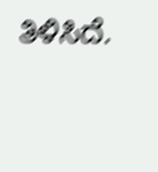ತಿಳಿಸಿದೆ.